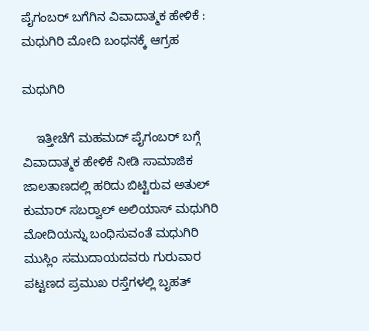ಪೈಗಂಬರ್ ಬಗೆಗಿನ ವಿವಾದಾತ್ಮಕ ಹೇಳಿಕೆ : ಮಧುಗಿರಿ ಮೋದಿ ಬಂಧನಕ್ಕೆ ಆಗ್ರಹ

ಮಧುಗಿರಿ

    ಇತ್ತೀಚೆಗೆ ಮಹಮದ್ ಪೈಗಂಬರ್ ಬಗ್ಗೆ ವಿವಾದಾತ್ಮಕ ಹೇಳಿಕೆ ನೀಡಿ ಸಾಮಾಜಿಕ ಜಾಲತಾಣದಲ್ಲಿ ಹರಿದು ಬಿಟ್ಟಿರುವ ಅತುಲ್ ಕುಮಾರ್ ಸಬರ್‍ವಾಲ್ ಅಲಿಯಾಸ್ ಮಧುಗಿರಿ ಮೋದಿಯನ್ನು ಬಂಧಿಸುವಂತೆ ಮಧುಗಿರಿ ಮುಸ್ಲಿಂ ಸಮುದಾಯದವರು ಗುರುವಾರ ಪಟ್ಟಣದ ಪ್ರಮುಖ ರಸ್ತೆಗಳಲ್ಲಿ ಬೃಹತ್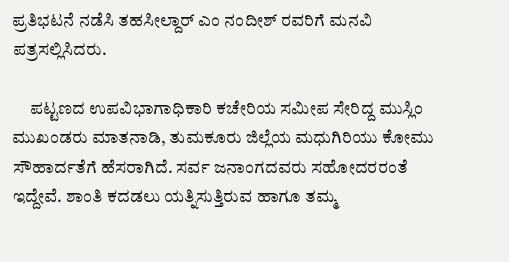ಪ್ರತಿಭಟನೆ ನಡೆಸಿ ತಹಸೀಲ್ದಾರ್ ಎಂ ನಂದೀಶ್ ರವರಿಗೆ ಮನವಿ ಪತ್ರಸಲ್ಲಿಸಿದರು.

     ಪಟ್ಟಣದ ಉಪವಿಭಾಗಾಧಿಕಾರಿ ಕಚೇರಿಯ ಸಮೀಪ ಸೇರಿದ್ದ ಮುಸ್ಲಿಂ ಮುಖಂಡರು ಮಾತನಾಡಿ, ತುಮಕೂರು ಜಿಲ್ಲೆಯ ಮಧುಗಿರಿಯು ಕೋಮು ಸೌಹಾರ್ದತೆಗೆ ಹೆಸರಾಗಿದೆ. ಸರ್ವ ಜನಾಂಗದವರು ಸಹೋದರರಂತೆ ಇದ್ದೇವೆ. ಶಾಂತಿ ಕದಡಲು ಯತ್ನಿಸುತ್ತಿರುವ ಹಾಗೂ ತಮ್ಮ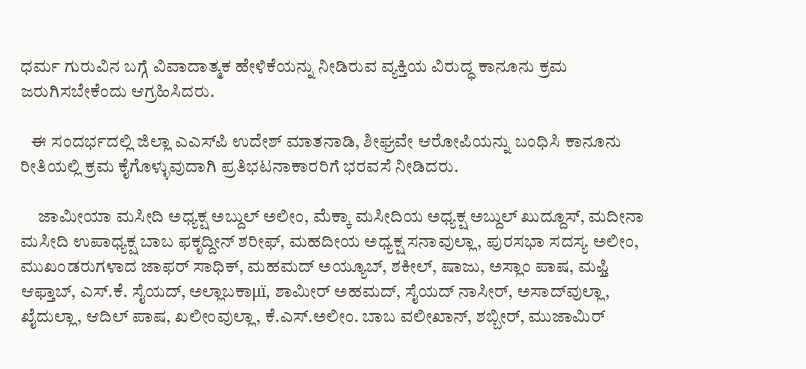ಧರ್ಮ ಗುರುವಿನ ಬಗ್ಗೆ ವಿವಾದಾತ್ಮಕ ಹೇಳಿಕೆಯನ್ನು ನೀಡಿರುವ ವ್ಯಕ್ತಿಯ ವಿರುದ್ಧ ಕಾನೂನು ಕ್ರಮ ಜರುಗಿಸಬೇಕೆಂದು ಆಗ್ರಹಿಸಿದರು.

   ಈ ಸಂದರ್ಭದಲ್ಲಿ ಜಿಲ್ಲಾ ಎಎಸ್‍ಪಿ ಉದೇಶ್ ಮಾತನಾಡಿ, ಶೀಘ್ರವೇ ಆರೋಪಿಯನ್ನು ಬಂಧಿಸಿ ಕಾನೂನು ರೀತಿಯಲ್ಲಿ ಕ್ರಮ ಕೈಗೊಳ್ಳುವುದಾಗಿ ಪ್ರತಿಭಟನಾಕಾರರಿಗೆ ಭರವಸೆ ನೀಡಿದರು.

     ಜಾಮೀಯಾ ಮಸೀದಿ ಅಧ್ಯಕ್ಷ ಅಬ್ದುಲ್ ಅಲೀಂ, ಮೆಕ್ಕಾ ಮಸೀದಿಯ ಅಧ್ಯಕ್ಷ ಅಬ್ದುಲ್ ಖುದ್ದೂಸ್, ಮದೀನಾ ಮಸೀದಿ ಉಪಾಧ್ಯಕ್ಷ ಬಾಬ ಫಕೃದ್ದೀನ್ ಶರೀಫ್, ಮಹದೀಯ ಅಧ್ಯಕ್ಷ ಸನಾವುಲ್ಲಾ, ಪುರಸಭಾ ಸದಸ್ಯ ಅಲೀಂ, ಮುಖಂಡರುಗಳಾದ ಜಾಫರ್ ಸಾಧಿಕ್, ಮಹಮದ್ ಅಯ್ಯೂಬ್, ಶಕೀಲ್, ಷಾಜು, ಅಸ್ಲಾಂ ಪಾಷ, ಮಫ್ತಿ ಆಫ್ತಾಬ್, ಎಸ್.ಕೆ. ಸೈಯದ್, ಅಲ್ಲಾಬಕಾμï, ಶಾಮೀರ್ ಅಹಮದ್, ಸೈಯದ್ ನಾಸೀರ್, ಅಸಾದ್‍ವುಲ್ಲಾ, ಖೈದುಲ್ಲಾ, ಆದಿಲ್ ಪಾಷ, ಖಲೀಂವುಲ್ಲಾ, ಕೆ.ಎಸ್.ಅಲೀಂ. ಬಾಬ ವಲೀಖಾನ್, ಶಬ್ಬೀರ್, ಮುಜಾಮಿರ್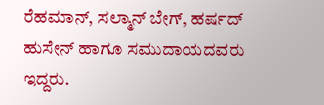ರೆಹಮಾನ್, ಸಲ್ಮಾನ್ ಬೇಗ್, ಹರ್ಷದ್ ಹುಸೇನ್ ಹಾಗೂ ಸಮುದಾಯದವರು ಇದ್ದರು.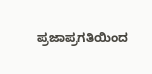ಪ್ರಜಾಪ್ರಗತಿಯಿಂದ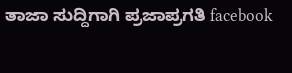ತಾಜಾ ಸುದ್ದಿಗಾಗಿ ಪ್ರಜಾಪ್ರಗತಿ facebook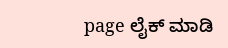page ಲೈಕ್ ಮಾಡಿ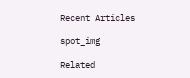Recent Articles

spot_img

Related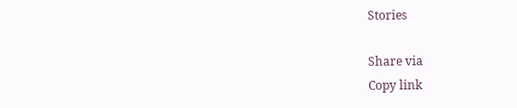Stories

Share via
Copy link